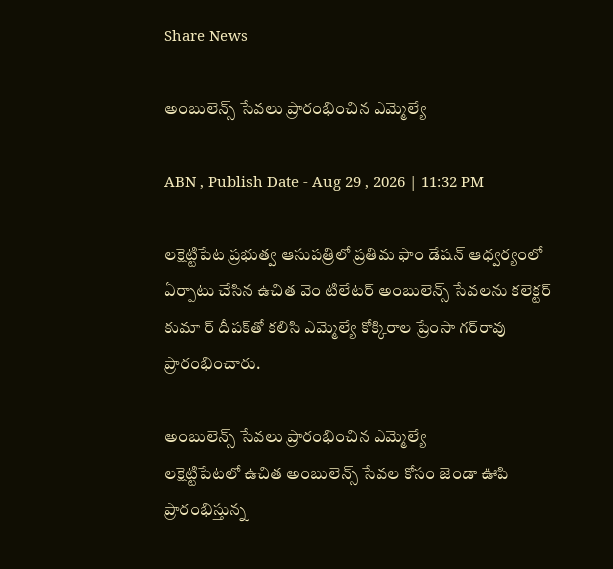Share News

అంబులెన్స్‌ సేవలు ప్రారంభించిన ఎమ్మెల్యే

ABN , Publish Date - Aug 29 , 2026 | 11:32 PM

లక్షెట్టిపేట ప్రభుత్వ ఆసుపత్రిలో ప్రతిమ ఫాం డేషన్‌ ఆధ్వర్యంలో ఏర్పాటు చేసిన ఉచిత వెం టిలేటర్‌ అంబులెన్స్‌ సేవలను కలెక్టర్‌ కుమా ర్‌ దీపక్‌తో కలిసి ఎమ్మెల్యే కోక్కిరాల ప్రేంసా గర్‌రావు ప్రారంభించారు.

అంబులెన్స్‌ సేవలు ప్రారంభించిన ఎమ్మెల్యే
లక్షెట్టిపేటలో ఉచిత అంబులెన్స్‌ సేవల కోసం జెండా ఊపి ప్రారంభిస్తున్న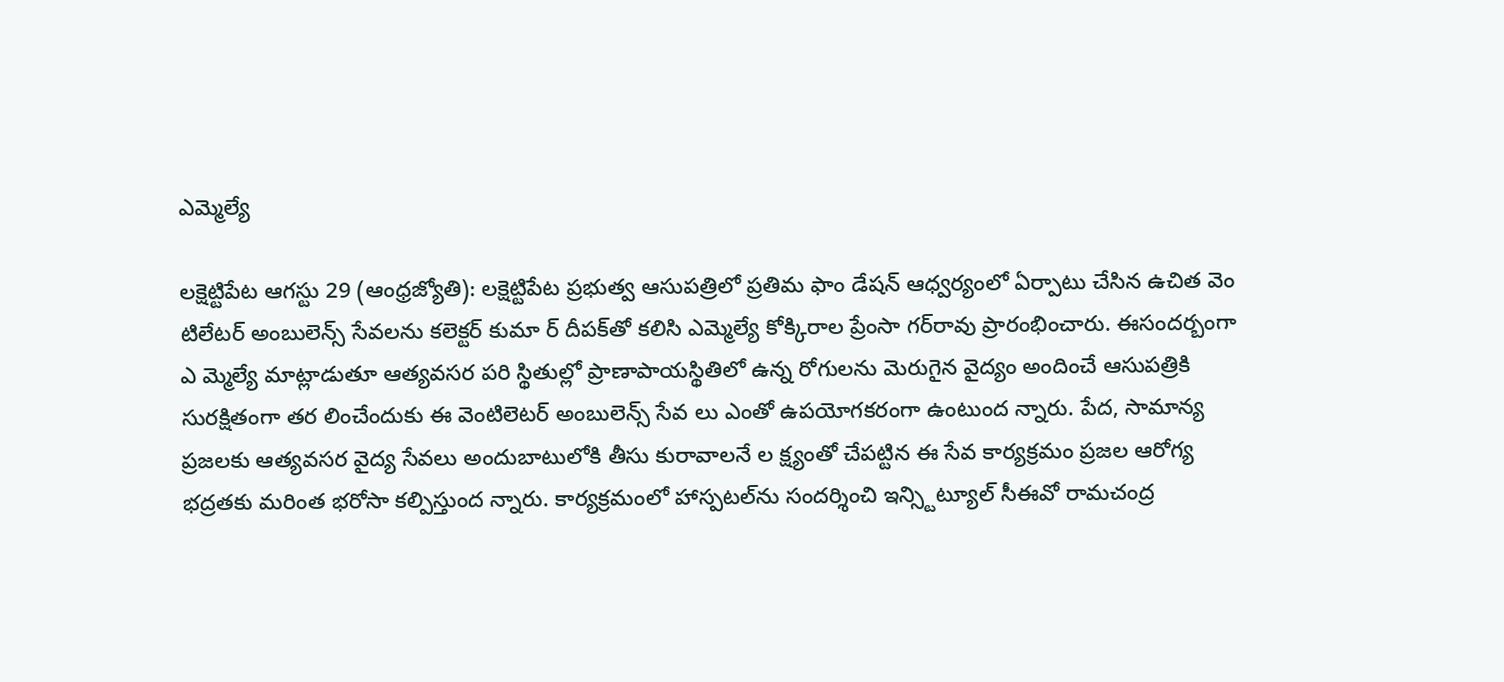ఎమ్మెల్యే

లక్షెట్టిపేట ఆగస్టు 29 (ఆంధ్రజ్యోతి): లక్షెట్టిపేట ప్రభుత్వ ఆసుపత్రిలో ప్రతిమ ఫాం డేషన్‌ ఆధ్వర్యంలో ఏర్పాటు చేసిన ఉచిత వెం టిలేటర్‌ అంబులెన్స్‌ సేవలను కలెక్టర్‌ కుమా ర్‌ దీపక్‌తో కలిసి ఎమ్మెల్యే కోక్కిరాల ప్రేంసా గర్‌రావు ప్రారంభించారు. ఈసందర్బంగా ఎ మ్మెల్యే మాట్లాడుతూ ఆత్యవసర పరి స్థితుల్లో ప్రాణాపాయస్థితిలో ఉన్న రోగులను మెరుగైన వైద్యం అందించే ఆసుపత్రికి సురక్షితంగా తర లించేందుకు ఈ వెంటిలెటర్‌ అంబులెన్స్‌ సేవ లు ఎంతో ఉపయోగకరంగా ఉంటుంద న్నారు. పేద, సామాన్య ప్రజలకు ఆత్యవసర వైద్య సేవలు అందుబాటులోకి తీసు కురావాలనే ల క్ష్యంతో చేపట్టిన ఈ సేవ కార్యక్రమం ప్రజల ఆరోగ్య భద్రతకు మరింత భరోసా కల్పిస్తుంద న్నారు. కార్యక్రమంలో హాస్పటల్‌ను సందర్శించి ఇన్స్టిట్యూల్‌ సీఈవో రామచంద్ర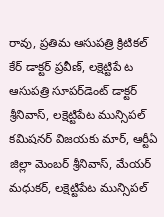రావు, ప్రతిమ ఆసుపత్రి క్రిటికల్‌ కేర్‌ డాక్టర్‌ ప్రవీణ్‌, లక్షెట్టిపే ట ఆసుపత్రి సూపర్‌డెంట్‌ డాక్టర్‌ శ్రీనివాస్‌, లక్షెట్టిపేట మున్సిపల్‌ కమిషనర్‌ విజయకు మార్‌, ఆర్టీఏ జిల్లా మెంబర్‌ శ్రీనివాస్‌, మేయర్‌ మధుకర్‌, లక్షెట్టిపేట మున్సిపల్‌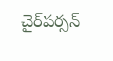చైర్‌పర్సన్‌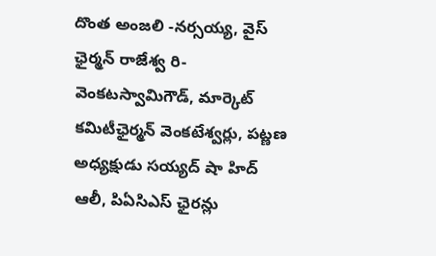దొంత అంజలి -నర్సయ్య, వైస్‌ ఛైర్మన్‌ రాజేశ్వ రి-వెంకటస్వామిగౌడ్‌, మార్కెట్‌ కమిటీఛైర్మన్‌ వెంకటేశ్వర్లు, పట్ణణ అధ్యక్షుడు సయ్యద్‌ షా హిద్‌ ఆలీ, పిఏసిఎస్‌ ఛైరన్లు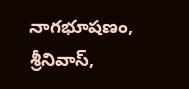నాగభూషణం, శ్రీనివాస్‌,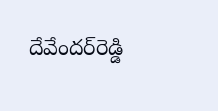దేవేందర్‌రెడ్డి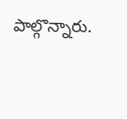పాల్గొన్నారు.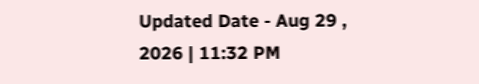Updated Date - Aug 29 , 2026 | 11:32 PM